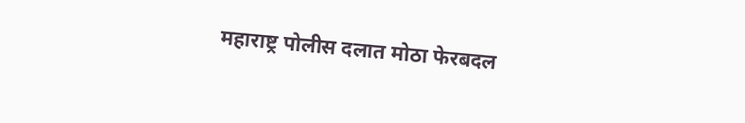महाराष्ट्र पोलीस दलात मोठा फेरबदल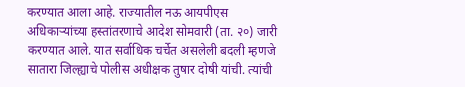करण्यात आला आहे. राज्यातील नऊ आयपीएस अधिकाऱ्यांच्या हस्तांतरणाचे आदेश सोमवारी (ता. २०) जारी करण्यात आले. यात सर्वाधिक चर्चेत असलेली बदली म्हणजे सातारा जिल्ह्याचे पोलीस अधीक्षक तुषार दोषी यांची. त्यांची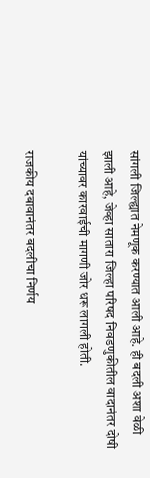सांगली जिल्ह्यात नेमणूक करण्यात आली आहे. ही बदली अशा वेळी झाली आहे, जेव्हा सातारा जिल्हा परिषद निवडणुकीतील वादानंतर दोषी यांच्यावर कारवाईची मागणी जोर धरू लागली होती.

राजकीय दबावानंतर बदलीचा निर्णय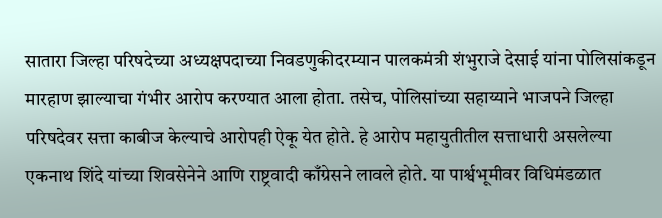सातारा जिल्हा परिषदेच्या अध्यक्षपदाच्या निवडणुकीदरम्यान पालकमंत्री शंभुराजे देसाई यांना पोलिसांकडून मारहाण झाल्याचा गंभीर आरोप करण्यात आला होता. तसेच, पोलिसांच्या सहाय्याने भाजपने जिल्हा परिषदेवर सत्ता काबीज केल्याचे आरोपही ऐकू येत होते. हे आरोप महायुतीतील सत्ताधारी असलेल्या एकनाथ शिंदे यांच्या शिवसेनेने आणि राष्ट्रवादी काँग्रेसने लावले होते. या पार्श्वभूमीवर विधिमंडळात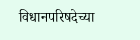विधानपरिषदेच्या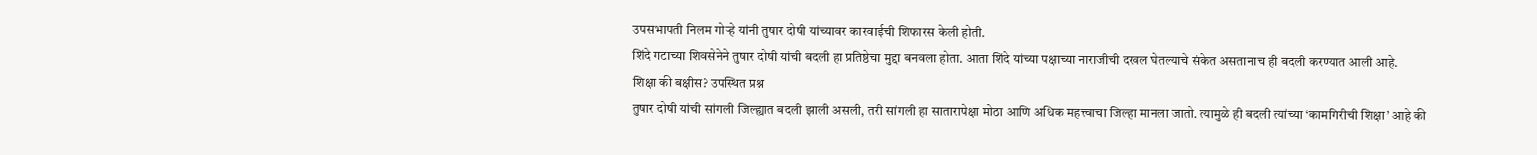उपसभापती निलम गोऱ्हे यांनी तुषार दोषी यांच्यावर कारवाईची शिफारस केली होती.
शिंदे गटाच्या शिवसेनेने तुषार दोषी यांची बदली हा प्रतिष्ठेचा मुद्दा बनवला होता. आता शिंदे यांच्या पक्षाच्या नाराजीची दखल घेतल्याचे संकेत असतानाच ही बदली करण्यात आली आहे.
शिक्षा की बक्षीस? उपस्थित प्रश्न
तुषार दोषी यांची सांगली जिल्ह्यात बदली झाली असली, तरी सांगली हा सातारापेक्षा मोठा आणि अधिक महत्त्वाचा जिल्हा मानला जातो. त्यामुळे ही बदली त्यांच्या ‘कामगिरीची शिक्षा’ आहे की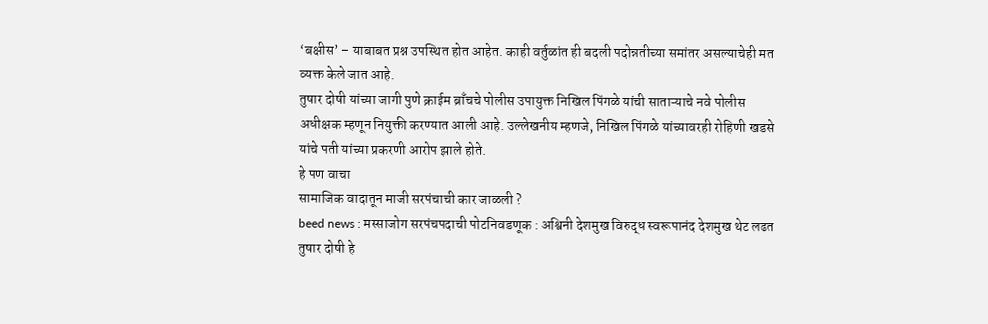‘बक्षीस’ – याबाबत प्रश्न उपस्थित होत आहेत. काही वर्तुळांत ही बदली पदोन्नतीच्या समांतर असल्याचेही मत व्यक्त केले जात आहे.
तुषार दोषी यांच्या जागी पुणे क्राईम ब्राँचचे पोलीस उपायुक्त निखिल पिंगळे यांची साताऱ्याचे नवे पोलीस अधीक्षक म्हणून नियुक्ती करण्यात आली आहे. उल्लेखनीय म्हणजे, निखिल पिंगळे यांच्यावरही रोहिणी खडसे यांचे पती यांच्या प्रकरणी आरोप झाले होते.
हे पण वाचा
सामाजिक वादातून माजी सरपंचाची कार जाळली ?
beed news : मस्साजोग सरपंचपदाची पोटनिवडणूक : अश्विनी देशमुख विरुद्ध स्वरूपानंद देशमुख थेट लढत
तुषार दोषी हे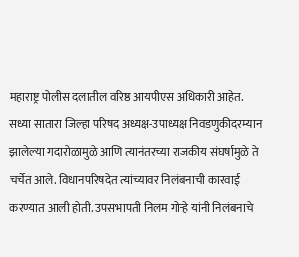महाराष्ट्र पोलीस दलातील वरिष्ठ आयपीएस अधिकारी आहेत. सध्या सातारा जिल्हा परिषद अध्यक्ष-उपाध्यक्ष निवडणुकीदरम्यान झालेल्या गदारोळामुळे आणि त्यानंतरच्या राजकीय संघर्षामुळे ते चर्चेत आले. विधानपरिषदेत त्यांच्यावर निलंबनाची कारवाई करण्यात आली होती. उपसभापती निलम गोऱ्हे यांनी निलंबनाचे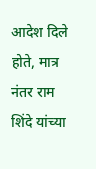आदेश दिले होते, मात्र नंतर राम शिंदे यांच्या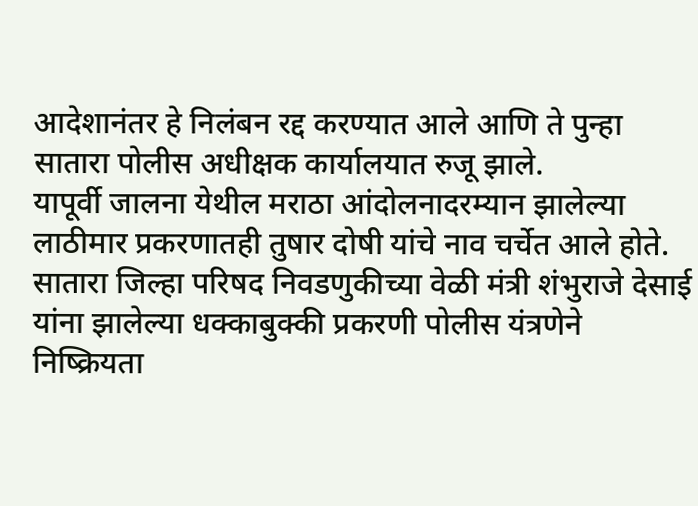आदेशानंतर हे निलंबन रद्द करण्यात आले आणि ते पुन्हा सातारा पोलीस अधीक्षक कार्यालयात रुजू झाले.
यापूर्वी जालना येथील मराठा आंदोलनादरम्यान झालेल्या लाठीमार प्रकरणातही तुषार दोषी यांचे नाव चर्चेत आले होते. सातारा जिल्हा परिषद निवडणुकीच्या वेळी मंत्री शंभुराजे देसाई यांना झालेल्या धक्काबुक्की प्रकरणी पोलीस यंत्रणेने निष्क्रियता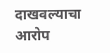दाखवल्याचा आरोप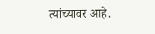त्यांच्यावर आहे.